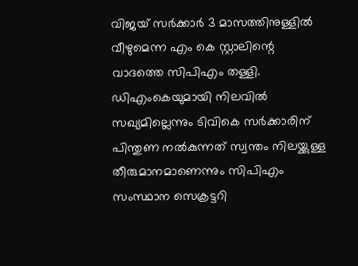വിജയ് സർക്കാർ 3 മാസത്തിനുള്ളിൽ വീഴുമെന്ന എം കെ സ്റ്റാലിന്റെ വാദത്തെ സിപിഎം തള്ളി. ഡിഎംകെയുമായി നിലവിൽ സഖ്യമില്ലെന്നും ടിവികെ സർക്കാരിന് പിന്തുണ നൽകുന്നത് സ്വന്തം നിലയ്ക്കുള്ള തീരുമാനമാണെന്നും സിപിഎം സംസ്ഥാന സെക്രട്ടറി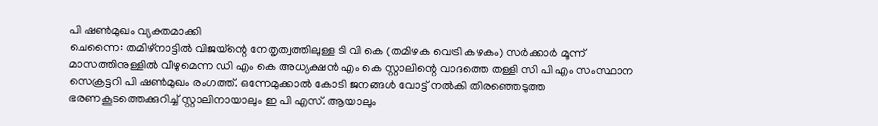പി ഷൺമുഖം വ്യക്തമാക്കി
ചെന്നൈ: തമിഴ്നാട്ടിൽ വിജയ്ന്റെ നേതൃത്വത്തിലുള്ള ടി വി കെ (തമിഴക വെട്രി കഴകം) സർക്കാർ മൂന്ന് മാസത്തിനുള്ളിൽ വീഴുമെന്ന ഡി എം കെ അധ്യക്ഷൻ എം കെ സ്റ്റാലിന്റെ വാദത്തെ തള്ളി സി പി എം സംസ്ഥാന സെക്രട്ടറി പി ഷൺമുഖം രംഗത്ത്. ഒന്നേമുക്കാൽ കോടി ജനങ്ങൾ വോട്ട് നൽകി തിരഞ്ഞെടുത്ത ഭരണകൂടത്തെക്കുറിച്ച് സ്റ്റാലിനായാലും ഇ പി എസ്. ആയാലും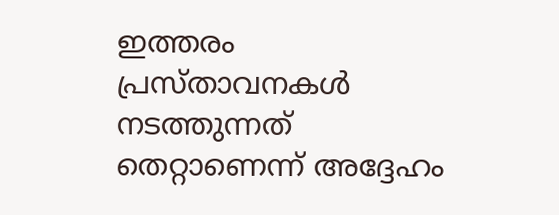ഇത്തരം പ്രസ്താവനകൾ നടത്തുന്നത് തെറ്റാണെന്ന് അദ്ദേഹം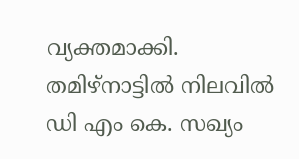വ്യക്തമാക്കി. തമിഴ്നാട്ടിൽ നിലവിൽ ഡി എം കെ. സഖ്യം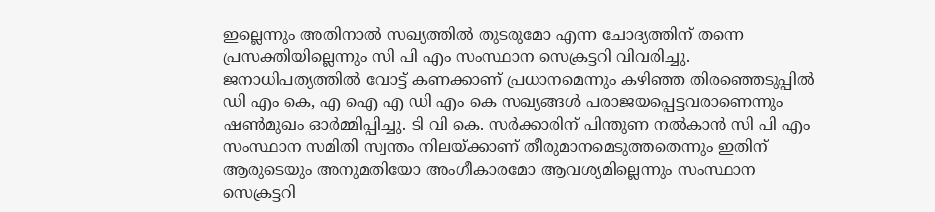ഇല്ലെന്നും അതിനാൽ സഖ്യത്തിൽ തുടരുമോ എന്ന ചോദ്യത്തിന് തന്നെ പ്രസക്തിയില്ലെന്നും സി പി എം സംസ്ഥാന സെക്രട്ടറി വിവരിച്ചു. ജനാധിപത്യത്തിൽ വോട്ട് കണക്കാണ് പ്രധാനമെന്നും കഴിഞ്ഞ തിരഞ്ഞെടുപ്പിൽ ഡി എം കെ, എ ഐ എ ഡി എം കെ സഖ്യങ്ങൾ പരാജയപ്പെട്ടവരാണെന്നും ഷൺമുഖം ഓർമ്മിപ്പിച്ചു. ടി വി കെ. സർക്കാരിന് പിന്തുണ നൽകാൻ സി പി എം സംസ്ഥാന സമിതി സ്വന്തം നിലയ്ക്കാണ് തീരുമാനമെടുത്തതെന്നും ഇതിന് ആരുടെയും അനുമതിയോ അംഗീകാരമോ ആവശ്യമില്ലെന്നും സംസ്ഥാന സെക്രട്ടറി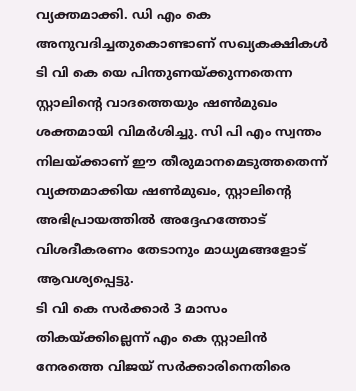വ്യക്തമാക്കി. ഡി എം കെ അനുവദിച്ചതുകൊണ്ടാണ് സഖ്യകക്ഷികൾ ടി വി കെ യെ പിന്തുണയ്ക്കുന്നതെന്ന സ്റ്റാലിന്റെ വാദത്തെയും ഷൺമുഖം ശക്തമായി വിമർശിച്ചു. സി പി എം സ്വന്തം നിലയ്ക്കാണ് ഈ തീരുമാനമെടുത്തതെന്ന് വ്യക്തമാക്കിയ ഷൺമുഖം, സ്റ്റാലിന്റെ അഭിപ്രായത്തിൽ അദ്ദേഹത്തോട് വിശദീകരണം തേടാനും മാധ്യമങ്ങളോട് ആവശ്യപ്പെട്ടു.
ടി വി കെ സർക്കാർ 3 മാസം തികയ്ക്കില്ലെന്ന് എം കെ സ്റ്റാലിൻ
നേരത്തെ വിജയ് സർക്കാരിനെതിരെ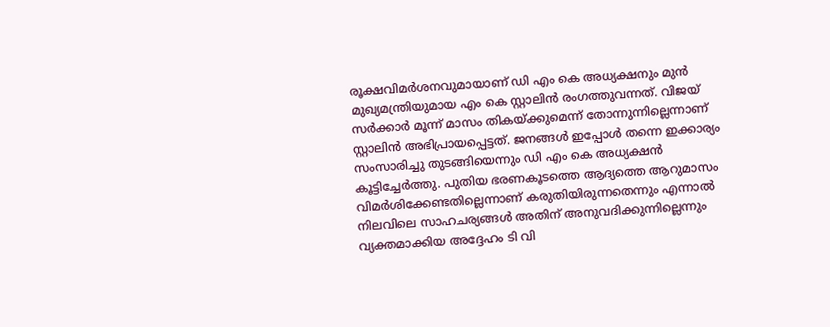രൂക്ഷവിമർശനവുമായാണ് ഡി എം കെ അധ്യക്ഷനും മുൻ മുഖ്യമന്ത്രിയുമായ എം കെ സ്റ്റാലിൻ രംഗത്തുവന്നത്. വിജയ് സർക്കാർ മൂന്ന് മാസം തികയ്ക്കുമെന്ന് തോന്നുന്നില്ലെന്നാണ് സ്റ്റാലിൻ അഭിപ്രായപ്പെട്ടത്. ജനങ്ങൾ ഇപ്പോൾ തന്നെ ഇക്കാര്യം സംസാരിച്ചു തുടങ്ങിയെന്നും ഡി എം കെ അധ്യക്ഷൻ കൂട്ടിച്ചേർത്തു. പുതിയ ഭരണകൂടത്തെ ആദ്യത്തെ ആറുമാസം വിമർശിക്കേണ്ടതില്ലെന്നാണ് കരുതിയിരുന്നതെന്നും എന്നാൽ നിലവിലെ സാഹചര്യങ്ങൾ അതിന് അനുവദിക്കുന്നില്ലെന്നും വ്യക്തമാക്കിയ അദ്ദേഹം ടി വി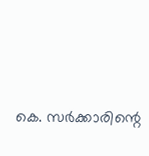കെ. സർക്കാരിന്റെ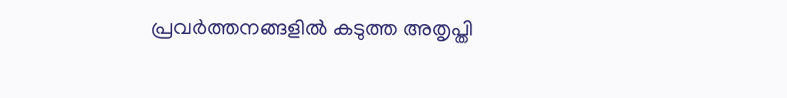പ്രവർത്തനങ്ങളിൽ കടുത്ത അതൃപ്തി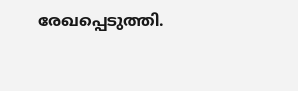രേഖപ്പെടുത്തി.